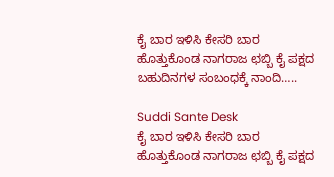ಕೈ ಬಾರ ಇಳಿಸಿ ಕೇಸರಿ ಬಾರ ಹೊತ್ತುಕೊಂಡ ನಾಗರಾಜ ಛಬ್ಬಿ ಕೈ ಪಕ್ಷದ ಬಹುದಿನಗಳ ಸಂಬಂಧಕ್ಕೆ ನಾಂದಿ…..

Suddi Sante Desk
ಕೈ ಬಾರ ಇಳಿಸಿ ಕೇಸರಿ ಬಾರ ಹೊತ್ತುಕೊಂಡ ನಾಗರಾಜ ಛಬ್ಬಿ ಕೈ ಪಕ್ಷದ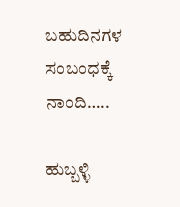ಬಹುದಿನಗಳ ಸಂಬಂಧಕ್ಕೆ ನಾಂದಿ…..

ಹುಬ್ಬಳ್ಳಿ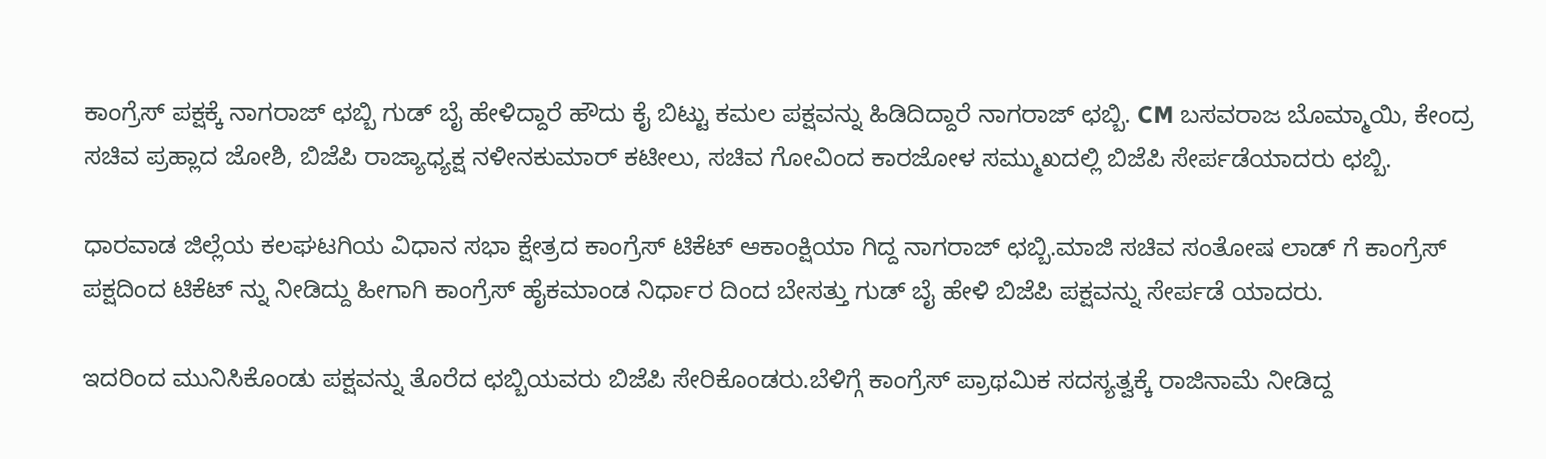ಕಾಂಗ್ರೆಸ್ ಪಕ್ಷಕ್ಕೆ ನಾಗರಾಜ್ ಛಬ್ಬಿ ಗುಡ್ ಬೈ ಹೇಳಿದ್ದಾರೆ ಹೌದು ಕೈ ಬಿಟ್ಟು ಕಮಲ ಪಕ್ಷವನ್ನು ಹಿಡಿದಿದ್ದಾರೆ ನಾಗರಾಜ್ ಛಬ್ಬಿ. CM ಬಸವರಾಜ ಬೊಮ್ಮಾಯಿ, ಕೇಂದ್ರ ಸಚಿವ ಪ್ರಹ್ಲಾದ ಜೋಶಿ, ಬಿಜೆಪಿ ರಾಜ್ಯಾಧ್ಯಕ್ಷ ನಳೀನಕುಮಾರ್ ಕಟೀಲು, ಸಚಿವ ಗೋವಿಂದ ಕಾರಜೋಳ ಸಮ್ಮುಖದಲ್ಲಿ ಬಿಜೆಪಿ ಸೇರ್ಪಡೆಯಾದರು ಛಬ್ಬಿ.

ಧಾರವಾಡ ಜಿಲ್ಲೆಯ ಕಲಘಟಗಿಯ ವಿಧಾನ ಸಭಾ ಕ್ಷೇತ್ರದ ಕಾಂಗ್ರೆಸ್ ಟಿಕೆಟ್ ಆಕಾಂಕ್ಷಿಯಾ ಗಿದ್ದ‌ ನಾಗರಾಜ್ ಛಬ್ಬಿ.ಮಾಜಿ ಸಚಿವ ಸಂತೋಷ ಲಾಡ್ ಗೆ ಕಾಂಗ್ರೆಸ್ ಪಕ್ಷದಿಂದ ಟಿಕೆಟ್‌ ನ್ನು ನೀಡಿದ್ದು ಹೀಗಾಗಿ ಕಾಂಗ್ರೆಸ್ ಹೈಕಮಾಂಡ ನಿರ್ಧಾರ ದಿಂದ ಬೇಸತ್ತು ಗುಡ್ ಬೈ ಹೇಳಿ ಬಿಜೆಪಿ ಪಕ್ಷವನ್ನು ಸೇರ್ಪಡೆ ಯಾದರು.

ಇದರಿಂದ ಮುನಿಸಿಕೊಂಡು ಪಕ್ಷವನ್ನು ತೊರೆದ ಛಬ್ಬಿಯವರು ಬಿಜೆಪಿ ಸೇರಿಕೊಂಡರು.ಬೆಳಿಗ್ಗೆ ಕಾಂಗ್ರೆಸ್ ಪ್ರಾಥಮಿಕ ಸದಸ್ಯತ್ವಕ್ಕೆ ರಾಜಿನಾಮೆ ನೀಡಿದ್ದ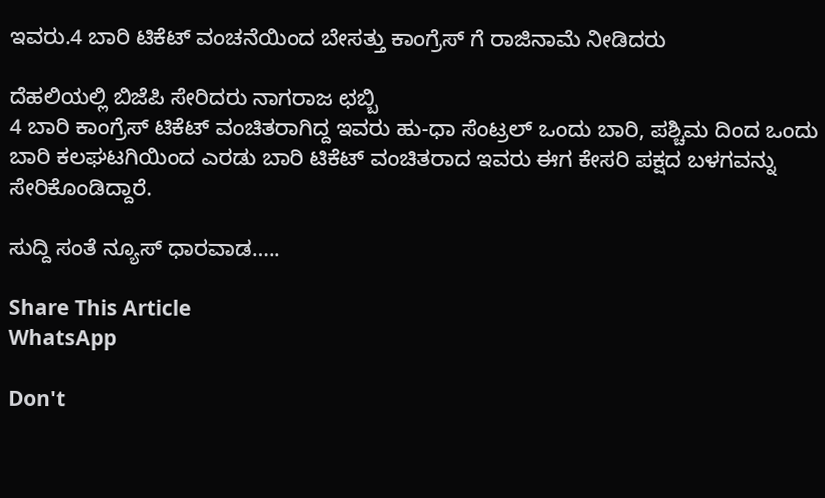ಇವರು.4 ಬಾರಿ ಟಿಕೆಟ್ ವಂಚನೆಯಿಂದ ಬೇಸತ್ತು ಕಾಂಗ್ರೆಸ್ ಗೆ ರಾಜಿನಾಮೆ ನೀಡಿದರು

ದೆಹಲಿಯಲ್ಲಿ ಬಿಜೆಪಿ ಸೇರಿದರು ನಾಗರಾಜ ಛಬ್ಬಿ
4 ಬಾರಿ ಕಾಂಗ್ರೆಸ್ ಟಿಕೆಟ್ ವಂಚಿತರಾಗಿದ್ದ ಇವರು ಹು-ಧಾ ಸೆಂಟ್ರಲ್ ಒಂದು ಬಾರಿ, ಪಶ್ಚಿಮ ದಿಂದ ಒಂದು ಬಾರಿ ಕಲಘಟಗಿಯಿಂದ ಎರಡು ಬಾರಿ ಟಿಕೆಟ್ ವಂಚಿತರಾದ ಇವರು ಈಗ ಕೇಸರಿ ಪಕ್ಷದ ಬಳಗವನ್ನು ಸೇರಿಕೊಂಡಿದ್ದಾರೆ‌.

ಸುದ್ದಿ ಸಂತೆ ನ್ಯೂಸ್ ಧಾರವಾಡ…..

Share This Article
WhatsApp

Don't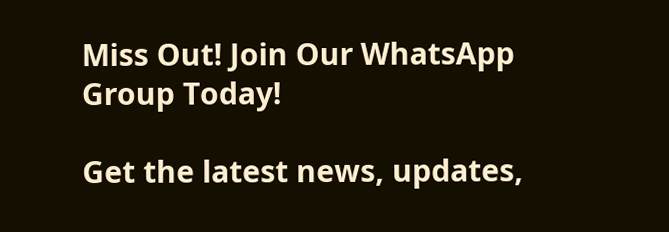Miss Out! Join Our WhatsApp Group Today!

Get the latest news, updates,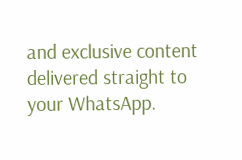and exclusive content delivered straight to your WhatsApp.